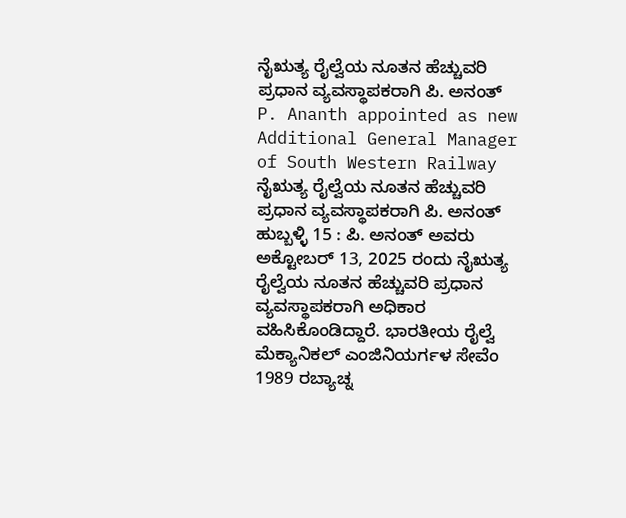ನೈಋತ್ಯ ರೈಲ್ವೆಯ ನೂತನ ಹೆಚ್ಚುವರಿ ಪ್ರಧಾನ ವ್ಯವಸ್ಥಾಪಕರಾಗಿ ಪಿ. ಅನಂತ್
P. Ananth appointed as new Additional General Manager of South Western Railway
ನೈಋತ್ಯ ರೈಲ್ವೆಯ ನೂತನ ಹೆಚ್ಚುವರಿ ಪ್ರಧಾನ ವ್ಯವಸ್ಥಾಪಕರಾಗಿ ಪಿ. ಅನಂತ್
ಹುಬ್ಬಳ್ಳಿ 15 : ಪಿ. ಅನಂತ್ ಅವರು ಅಕ್ಟೋಬರ್ 13, 2025 ರಂದು ನೈಋತ್ಯ ರೈಲ್ವೆಯ ನೂತನ ಹೆಚ್ಚುವರಿ ಪ್ರಧಾನ ವ್ಯವಸ್ಥಾಪಕರಾಗಿ ಅಧಿಕಾರ ವಹಿಸಿಕೊಂಡಿದ್ದಾರೆ. ಭಾರತೀಯ ರೈಲ್ವೆ ಮೆಕ್ಯಾನಿಕಲ್ ಎಂಜಿನಿಯರ್ಗಳ ಸೇವೆಂ 1989 ರಬ್ಯಾಚ್ನ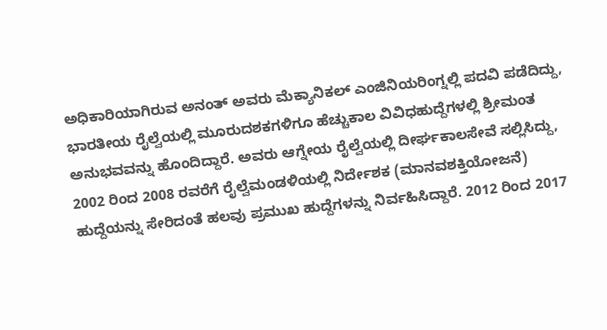ಅಧಿಕಾರಿಯಾಗಿರುವ ಅನಂತ್ ಅವರು ಮೆಕ್ಯಾನಿಕಲ್ ಎಂಜಿನಿಯರಿಂಗ್ನಲ್ಲಿ ಪದವಿ ಪಡೆದಿದ್ದು, ಭಾರತೀಯ ರೈಲ್ವೆಯಲ್ಲಿ ಮೂರುದಶಕಗಳಿಗೂ ಹೆಚ್ಚುಕಾಲ ವಿವಿಧಹುದ್ದೆಗಳಲ್ಲಿ ಶ್ರೀಮಂತ ಅನುಭವವನ್ನು ಹೊಂದಿದ್ದಾರೆ. ಅವರು ಆಗ್ನೇಯ ರೈಲ್ವೆಯಲ್ಲಿ ದೀರ್ಘಕಾಲಸೇವೆ ಸಲ್ಲಿಸಿದ್ದು, 2002 ರಿಂದ 2008 ರವರೆಗೆ ರೈಲ್ವೆಮಂಡಳಿಯಲ್ಲಿ ನಿರ್ದೇಶಕ (ಮಾನವಶಕ್ತಿಯೋಜನೆ) ಹುದ್ದೆಯನ್ನು ಸೇರಿದಂತೆ ಹಲವು ಪ್ರಮುಖ ಹುದ್ದೆಗಳನ್ನು ನಿರ್ವಹಿಸಿದ್ದಾರೆ. 2012 ರಿಂದ 2017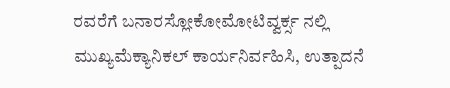ರವರೆಗೆ ಬನಾರಸ್ಲೋಕೋಮೋಟಿವ್ವರ್ಕ್ಸ ನಲ್ಲಿ ಮುಖ್ಯಮೆಕ್ಯಾನಿಕಲ್ ಕಾರ್ಯನಿರ್ವಹಿಸಿ, ಉತ್ಪಾದನೆ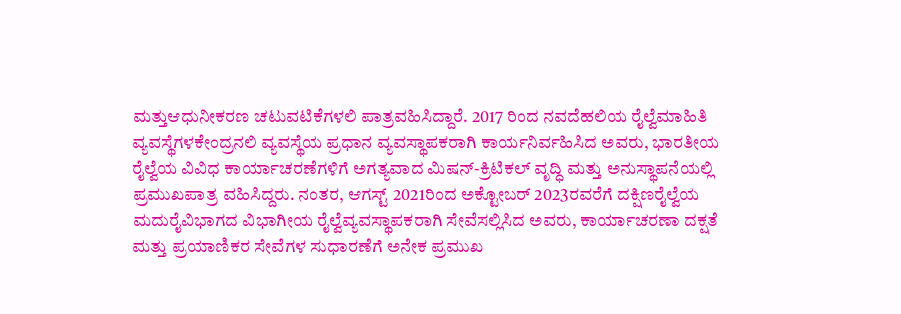ಮತ್ತುಆಧುನೀಕರಣ ಚಟುವಟಿಕೆಗಳಲಿ ಪಾತ್ರವಹಿಸಿದ್ದಾರೆ. 2017 ರಿಂದ ನವದೆಹಲಿಯ ರೈಲ್ವೆಮಾಹಿತಿ ವ್ಯವಸ್ಥೆಗಳಕೇಂದ್ರನಲಿ ವ್ಯವಸ್ಥೆಯ ಪ್ರಧಾನ ವ್ಯವಸ್ಥಾಪಕರಾಗಿ ಕಾರ್ಯನಿರ್ವಹಿಸಿದ ಅವರು, ಭಾರತೀಯ ರೈಲ್ವೆಯ ವಿವಿಧ ಕಾರ್ಯಾಚರಣೆಗಳಿಗೆ ಅಗತ್ಯವಾದ ಮಿಷನ್-ಕ್ರಿಟಿಕಲ್ ವೃದ್ಧಿ ಮತ್ತು ಅನುಸ್ಥಾಪನೆಯಲ್ಲಿ ಪ್ರಮುಖಪಾತ್ರ ವಹಿಸಿದ್ದರು. ನಂತರ, ಆಗಸ್ಟ್ 2021ರಿಂದ ಅಕ್ಟೋಬರ್ 2023ರವರೆಗೆ ದಕ್ಷಿಣರೈಲ್ವೆಯ ಮದುರೈವಿಭಾಗದ ವಿಭಾಗೀಯ ರೈಲ್ವೆವ್ಯವಸ್ಥಾಪಕರಾಗಿ ಸೇವೆಸಲ್ಲಿಸಿದ ಅವರು, ಕಾರ್ಯಾಚರಣಾ ದಕ್ಷತೆ ಮತ್ತು ಪ್ರಯಾಣಿಕರ ಸೇವೆಗಳ ಸುಧಾರಣೆಗೆ ಅನೇಕ ಪ್ರಮುಖ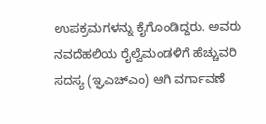ಉಪಕ್ರಮಗಳನ್ನು ಕೈಗೊಂಡಿದ್ದರು. ಅವರು ನವದೆಹಲಿಯ ರೈಲ್ವೆಮಂಡಳಿಗೆ ಹೆಚ್ಚುವರಿ ಸದಸ್ಯ (ಇ್ಘಎಚ್ಎಂ) ಆಗಿ ವರ್ಗಾವಣೆ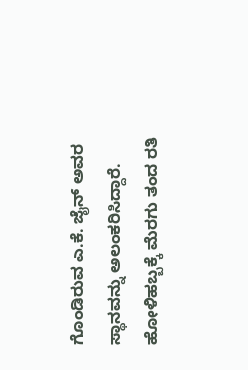ಗೊಂಡಿರುವ ಎ.ಕೆ. ಜೈನ್ ಅವರ ಸ್ಥಾನವನ್ನು ಅಲಂಕರಿಸಿದ್ದಾರೆ.
ಹೋಳಿಹಬ್ಬಕ್ಕೆ ಮೆರಗು ತಂದ ರತಿ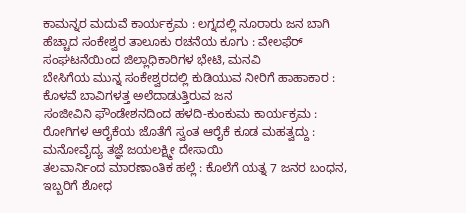ಕಾಮನ್ನರ ಮದುವೆ ಕಾರ್ಯಕ್ರಮ : ಲಗ್ನದಲ್ಲಿ ನೂರಾರು ಜನ ಬಾಗಿ
ಹೆಚ್ಚಾದ ಸಂಕೇಶ್ವರ ತಾಲೂಕು ರಚನೆಯ ಕೂಗು : ವೇಲಫೆರ್ ಸಂಘಟನೆಯಿಂದ ಜಿಲ್ಲಾಧಿಕಾರಿಗಳ ಭೇಟಿ, ಮನವಿ
ಬೇಸಿಗೆಯ ಮುನ್ನ ಸಂಕೇಶ್ವರದಲ್ಲಿ ಕುಡಿಯುವ ನೀರಿಗೆ ಹಾಹಾಕಾರ : ಕೊಳವೆ ಬಾವಿಗಳತ್ತ ಅಲೆದಾಡುತ್ತಿರುವ ಜನ
ಸಂಜೀವಿನಿ ಫೌಂಡೇಶನದಿಂದ ಹಳದಿ-ಕುಂಕುಮ ಕಾರ್ಯಕ್ರಮ : ರೋಗಿಗಳ ಆರೈಕೆಯ ಜೊತೆಗೆ ಸ್ವಂತ ಆರೈಕೆ ಕೂಡ ಮಹತ್ವದ್ದು : ಮನೋವೈದ್ಯ ತಜ್ಞೆ ಜಯಲಕ್ಷ್ಮೀ ದೇಸಾಯಿ
ತಲವಾರ್ನಿಂದ ಮಾರಣಾಂತಿಕ ಹಲ್ಲೆ : ಕೊಲೆಗೆ ಯತ್ನ 7 ಜನರ ಬಂಧನ, ಇಬ್ಬರಿಗೆ ಶೋಧ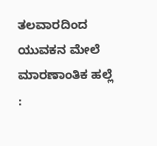ತಲವಾರದಿಂದ ಯುವಕನ ಮೇಲೆ ಮಾರಣಾಂತಿಕ ಹಲ್ಲೆ :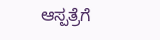ಆಸ್ಪತ್ರೆಗೆ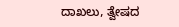ದಾಖಲು, ತ್ವೇಷದ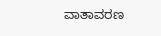ವಾತಾವರಣ